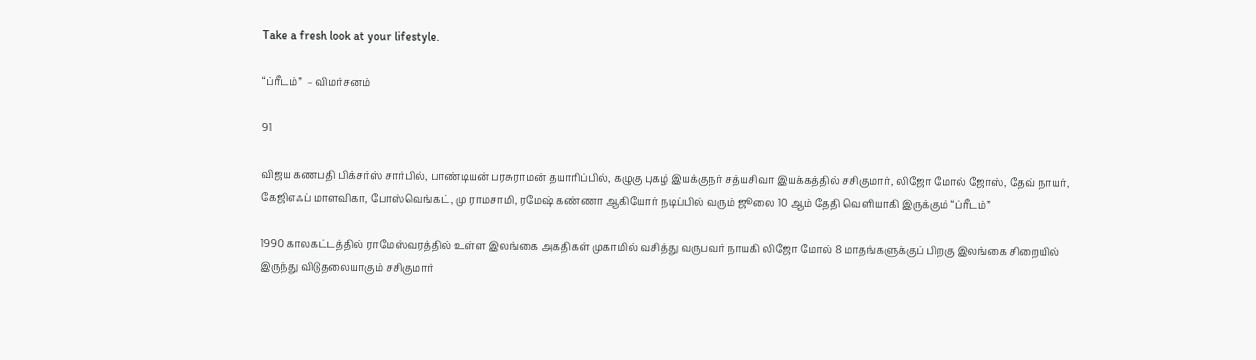Take a fresh look at your lifestyle.

“ப்ரீடம்”  – விமர்சனம்

91

விஜய கணபதி பிக்சர்ஸ் சார்பில், பாண்டியன் பரசுராமன் தயாரிப்பில், கழுகு புகழ் இயக்குநர் சத்யசிவா இயக்கத்தில் சசிகுமார், லிஜோ மோல் ஜோஸ், தேவ் நாயர், கேஜிஎஃப் மாளவிகா, போஸ்வெங்கட், மு ராமசாமி, ரமேஷ் கண்ணா ஆகியோர் நடிப்பில் வரும் ஜூலை 10 ஆம் தேதி வெளியாகி இருக்கும் “ப்ரீடம்”

1990 காலகட்டத்தில் ராமேஸ்வரத்தில் உள்ள இலங்கை அகதிகள் முகாமில் வசித்து வருபவர் நாயகி லிஜோ மோல் 8 மாதங்களுக்குப் பிறகு இலங்கை சிறையில் இருந்து விடுதலையாகும் சசிகுமார்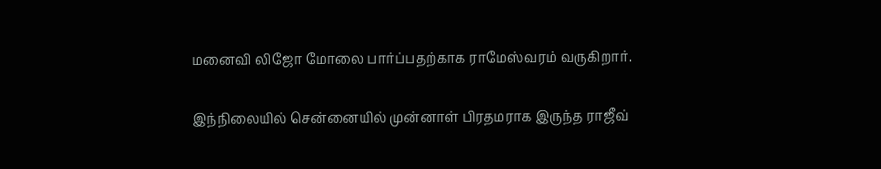மனைவி லிஜோ மோலை பார்ப்பதற்காக ராமேஸ்வரம் வருகிறார்.

இந்நிலையில் சென்னையில் முன்னாள் பிரதமராக இருந்த ராஜீவ்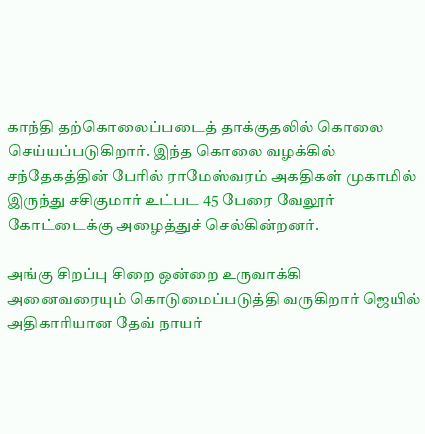காந்தி தற்கொலைப்படைத் தாக்குதலில் கொலை செய்யப்படுகிறார். இந்த கொலை வழக்கில் சந்தேகத்தின் பேரில் ராமேஸ்வரம் அகதிகள் முகாமில் இருந்து சசிகுமார் உட்பட 45 பேரை வேலூர் கோட்டைக்கு அழைத்துச் செல்கின்றனர்.

அங்கு சிறப்பு சிறை ஒன்றை உருவாக்கி அனைவரையும் கொடுமைப்படுத்தி வருகிறார் ஜெயில் அதிகாரியான தேவ் நாயர்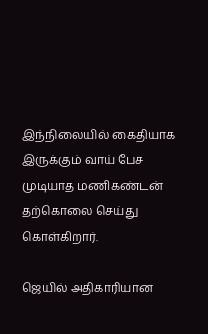இந்நிலையில் கைதியாக இருக்கும் வாய் பேச முடியாத மணிகண்டன் தற்கொலை செய்து கொள்கிறார்.

ஜெயில் அதிகாரியான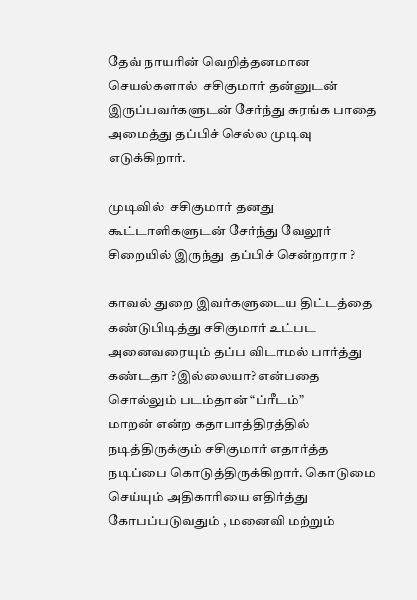தேவ் நாயரின் வெறித்தனமான செயல்களால்  சசிகுமார் தன்னுடன் இருப்பவர்களுடன் சேர்ந்து சுரங்க பாதை அமைத்து தப்பிச் செல்ல முடிவு எடுக்கிறார்.

முடிவில்  சசிகுமார் தனது கூட்டாளிகளுடன் சேர்ந்து வேலூர் சிறையில் இருந்து  தப்பிச் சென்றாரா ?

காவல் துறை இவர்களுடைய திட்டத்தை கண்டுபிடித்து சசிகுமார் உட்பட அனைவரையும் தப்ப விடாமல் பார்த்து கண்டதா ?இல்லையா? என்பதை சொல்லும் படம்தான் “ப்ரீடம்”
மாறன் என்ற கதாபாத்திரத்தில் நடித்திருக்கும் சசிகுமார் எதார்த்த நடிப்பை கொடுத்திருக்கிறார். கொடுமை செய்யும் அதிகாரியை எதிர்த்து கோபப்படுவதும் , மனைவி மற்றும்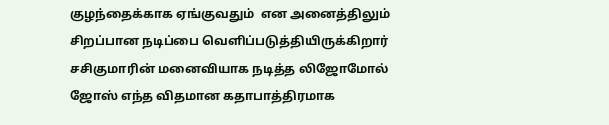குழந்தைக்காக ஏங்குவதும்  என அனைத்திலும் சிறப்பான நடிப்பை வெளிப்படுத்தியிருக்கிறார்
சசிகுமாரின் மனைவியாக நடித்த லிஜோமோல் ஜோஸ் எந்த விதமான கதாபாத்திரமாக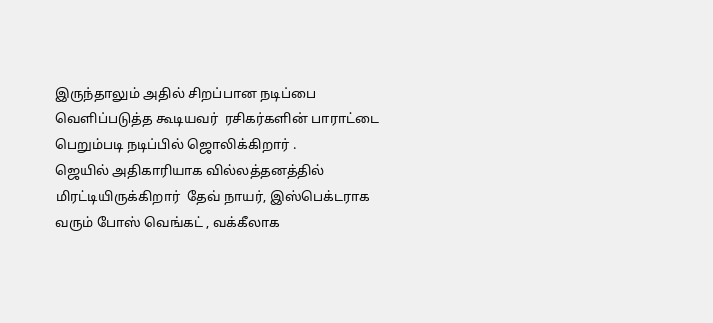இருந்தாலும் அதில் சிறப்பான நடிப்பை வெளிப்படுத்த கூடியவர்  ரசிகர்களின் பாராட்டை பெறும்படி நடிப்பில் ஜொலிக்கிறார் .
ஜெயில் அதிகாரியாக வில்லத்தனத்தில் மிரட்டியிருக்கிறார்  தேவ் நாயர், இஸ்பெக்டராக வரும் போஸ் வெங்கட் , வக்கீலாக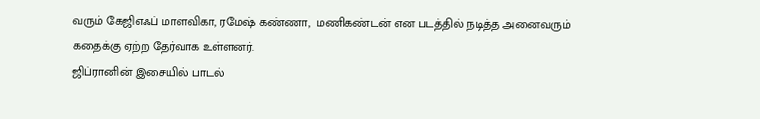வரும் கேஜிஎஃப் மாளவிகா, ரமேஷ் கண்ணா,  மணிகண்டன் என படத்தில் நடித்த அனைவரும் கதைக்கு ஏற்ற தேர்வாக உள்ளனர்.
ஜிப்ரானின் இசையில் பாடல்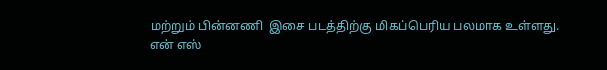மற்றும் பின்னணி  இசை படத்திற்கு மிகப்பெரிய பலமாக உள்ளது.
என் எஸ்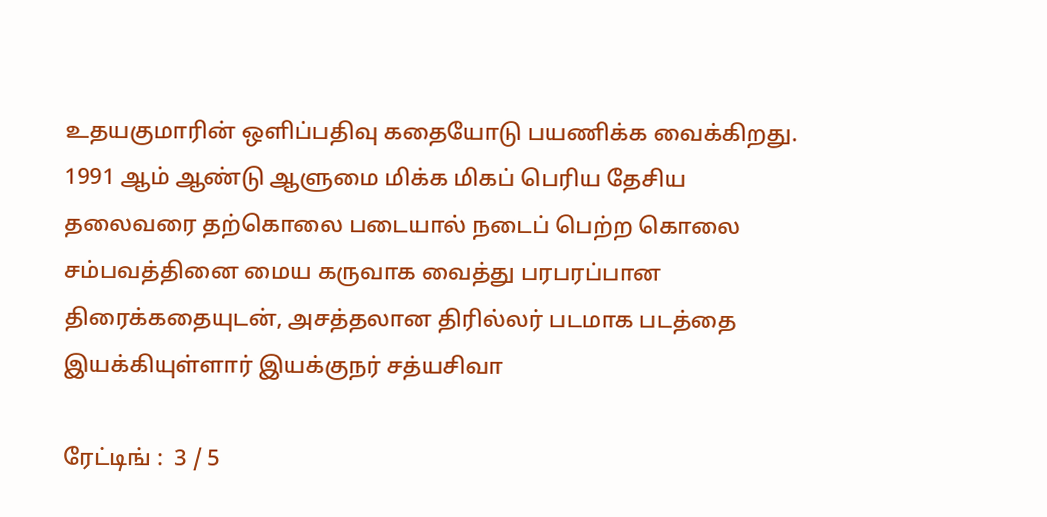உதயகுமாரின் ஒளிப்பதிவு கதையோடு பயணிக்க வைக்கிறது.
1991 ஆம் ஆண்டு ஆளுமை மிக்க மிகப் பெரிய தேசிய தலைவரை தற்கொலை படையால் நடைப் பெற்ற கொலை சம்பவத்தினை மைய கருவாக வைத்து பரபரப்பான திரைக்கதையுடன், அசத்தலான திரில்லர் படமாக படத்தை இயக்கியுள்ளார் இயக்குநர் சத்யசிவா

ரேட்டிங் :  3 / 5